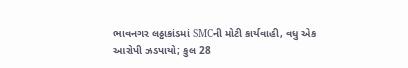ભાવનગર લઠ્ઠાકાંડમાં SMCની મોટી કાર્યવાહી, વધુ એક આરોપી ઝડપાયો; કુલ 28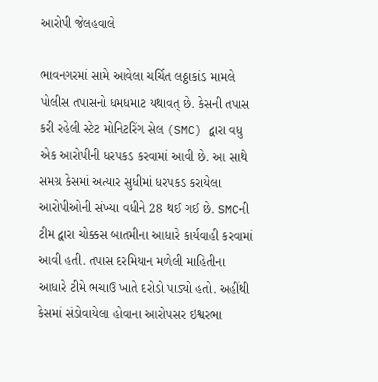આરોપી જેલહવાલે

ભાવનગરમાં સામે આવેલા ચર્ચિત લઠ્ઠાકાંડ મામલે પોલીસ તપાસનો ધમધમાટ યથાવત્ છે. કેસની તપાસ કરી રહેલી સ્ટેટ મોનિટરિંગ સેલ (SMC) દ્વારા વધુ એક આરોપીની ધરપકડ કરવામાં આવી છે. આ સાથે સમગ્ર કેસમાં અત્યાર સુધીમાં ધરપકડ કરાયેલા આરોપીઓની સંખ્યા વધીને 28 થઈ ગઈ છે. SMCની ટીમ દ્વારા ચોક્કસ બાતમીના આધારે કાર્યવાહી કરવામાં આવી હતી. તપાસ દરમિયાન મળેલી માહિતીના આધારે ટીમે ભચાઉ ખાતે દરોડો પાડ્યો હતો. અહીંથી કેસમાં સંડોવાયેલા હોવાના આરોપસર ઇશ્વરભા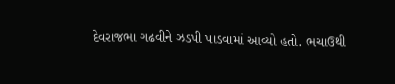દેવરાજભા ગઢવીને ઝડપી પાડવામાં આવ્યો હતો. ભચાઉથી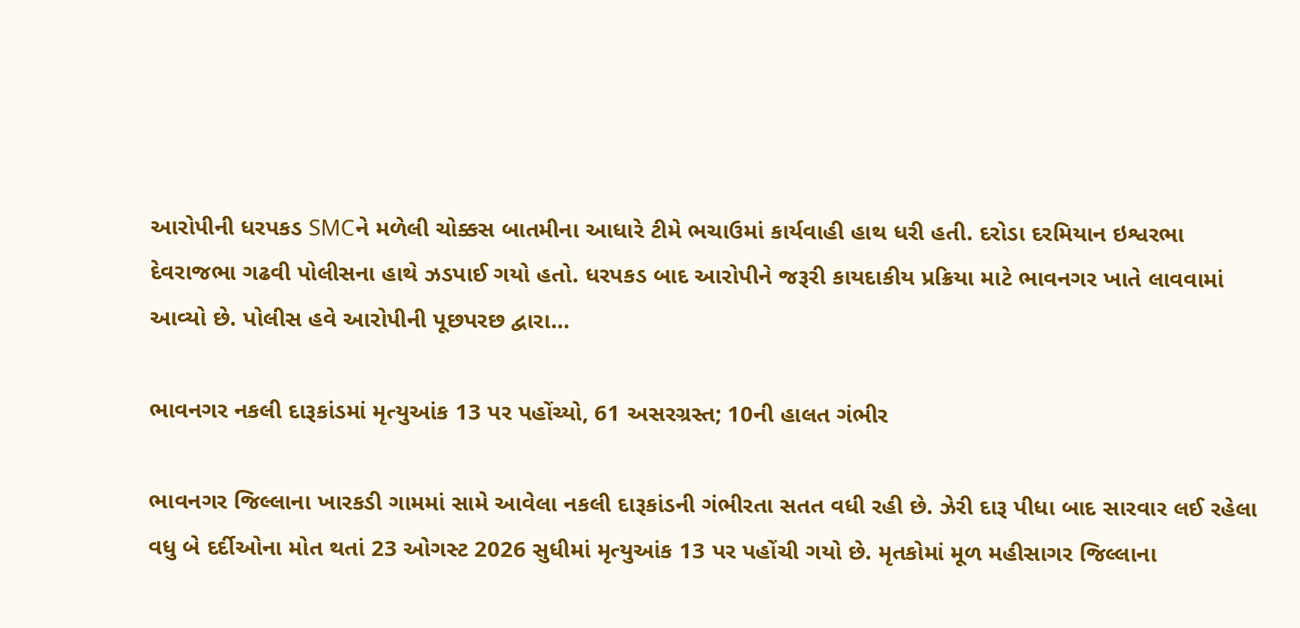આરોપીની ધરપકડ SMCને મળેલી ચોક્કસ બાતમીના આધારે ટીમે ભચાઉમાં કાર્યવાહી હાથ ધરી હતી. દરોડા દરમિયાન ઇશ્વરભા દેવરાજભા ગઢવી પોલીસના હાથે ઝડપાઈ ગયો હતો. ધરપકડ બાદ આરોપીને જરૂરી કાયદાકીય પ્રક્રિયા માટે ભાવનગર ખાતે લાવવામાં આવ્યો છે. પોલીસ હવે આરોપીની પૂછપરછ દ્વારા…

ભાવનગર નકલી દારૂકાંડમાં મૃત્યુઆંક 13 પર પહોંચ્યો, 61 અસરગ્રસ્ત; 10ની હાલત ગંભીર

ભાવનગર જિલ્લાના ખારકડી ગામમાં સામે આવેલા નકલી દારૂકાંડની ગંભીરતા સતત વધી રહી છે. ઝેરી દારૂ પીધા બાદ સારવાર લઈ રહેલા વધુ બે દર્દીઓના મોત થતાં 23 ઓગસ્ટ 2026 સુધીમાં મૃત્યુઆંક 13 પર પહોંચી ગયો છે. મૃતકોમાં મૂળ મહીસાગર જિલ્લાના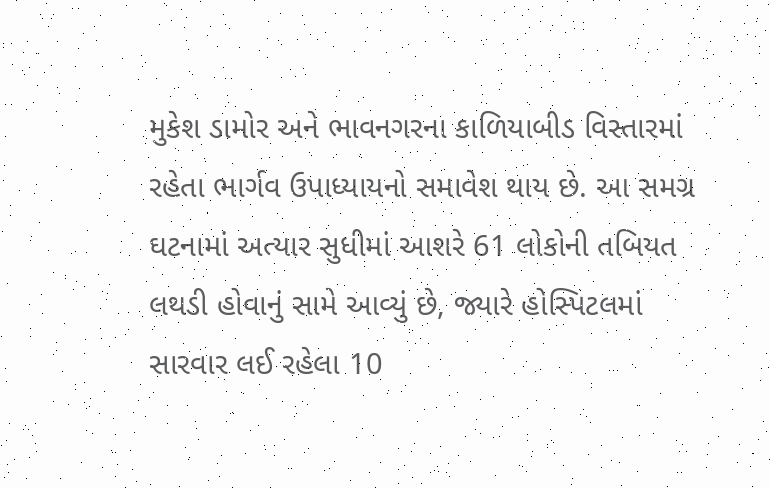મુકેશ ડામોર અને ભાવનગરના કાળિયાબીડ વિસ્તારમાં રહેતા ભાર્ગવ ઉપાધ્યાયનો સમાવેશ થાય છે. આ સમગ્ર ઘટનામાં અત્યાર સુધીમાં આશરે 61 લોકોની તબિયત લથડી હોવાનું સામે આવ્યું છે, જ્યારે હોસ્પિટલમાં સારવાર લઈ રહેલા 10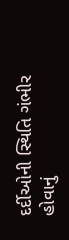દર્દીઓની સ્થિતિ ગંભીર હોવાનું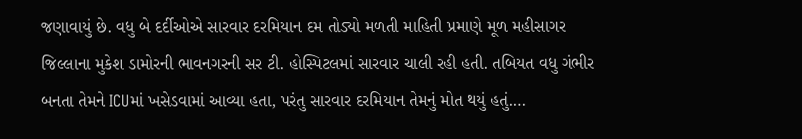જણાવાયું છે. વધુ બે દર્દીઓએ સારવાર દરમિયાન દમ તોડ્યો મળતી માહિતી પ્રમાણે મૂળ મહીસાગર જિલ્લાના મુકેશ ડામોરની ભાવનગરની સર ટી. હોસ્પિટલમાં સારવાર ચાલી રહી હતી. તબિયત વધુ ગંભીર બનતા તેમને ICUમાં ખસેડવામાં આવ્યા હતા, પરંતુ સારવાર દરમિયાન તેમનું મોત થયું હતું.…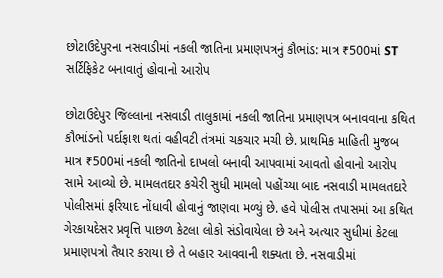છોટાઉદેપુરના નસવાડીમાં નકલી જાતિના પ્રમાણપત્રનું કૌભાંડ: માત્ર ₹500માં ST સર્ટિફિકેટ બનાવાતું હોવાનો આરોપ

છોટાઉદેપુર જિલ્લાના નસવાડી તાલુકામાં નકલી જાતિના પ્રમાણપત્ર બનાવવાના કથિત કૌભાંડનો પર્દાફાશ થતાં વહીવટી તંત્રમાં ચકચાર મચી છે. પ્રાથમિક માહિતી મુજબ માત્ર ₹500માં નકલી જાતિનો દાખલો બનાવી આપવામાં આવતો હોવાનો આરોપ સામે આવ્યો છે. મામલતદાર કચેરી સુધી મામલો પહોંચ્યા બાદ નસવાડી મામલતદારે પોલીસમાં ફરિયાદ નોંધાવી હોવાનું જાણવા મળ્યું છે. હવે પોલીસ તપાસમાં આ કથિત ગેરકાયદેસર પ્રવૃત્તિ પાછળ કેટલા લોકો સંડોવાયેલા છે અને અત્યાર સુધીમાં કેટલા પ્રમાણપત્રો તૈયાર કરાયા છે તે બહાર આવવાની શક્યતા છે. નસવાડીમાં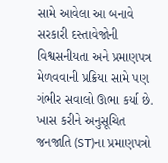સામે આવેલા આ બનાવે સરકારી દસ્તાવેજોની વિશ્વસનીયતા અને પ્રમાણપત્ર મેળવવાની પ્રક્રિયા સામે પણ ગંભીર સવાલો ઊભા કર્યા છે. ખાસ કરીને અનુસૂચિત જનજાતિ (ST)ના પ્રમાણપત્રો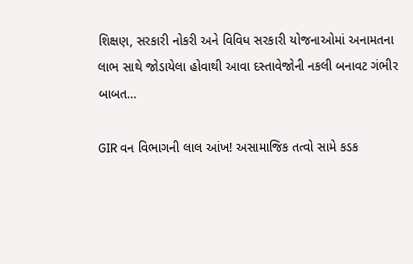શિક્ષણ, સરકારી નોકરી અને વિવિધ સરકારી યોજનાઓમાં અનામતના લાભ સાથે જોડાયેલા હોવાથી આવા દસ્તાવેજોની નકલી બનાવટ ગંભીર બાબત…

GIR વન વિભાગની લાલ આંખ! અસામાજિક તત્વો સામે કડક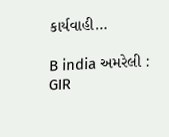કાર્યવાહી…

B india અમરેલી : GIR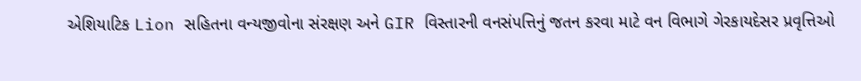એશિયાટિક Lion સહિતના વન્યજીવોના સંરક્ષણ અને GIR વિસ્તારની વનસંપત્તિનું જતન કરવા માટે વન વિભાગે ગેરકાયદેસર પ્રવૃત્તિઓ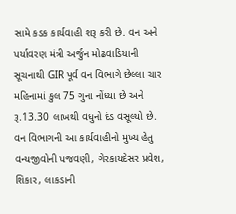સામે કડક કાર્યવાહી શરૂ કરી છે. વન અને પર્યાવરણ મંત્રી અર્જુન મોઢવાડિયાની સૂચનાથી GIR પૂર્વ વન વિભાગે છેલ્લા ચાર મહિનામાં કુલ 75 ગુના નોંધ્યા છે અને રૂ.13.30 લાખથી વધુનો દંડ વસૂલ્યો છે. વન વિભાગની આ કાર્યવાહીનો મુખ્ય હેતુ વન્યજીવોની પજવણી, ગેરકાયદેસર પ્રવેશ, શિકાર, લાકડાની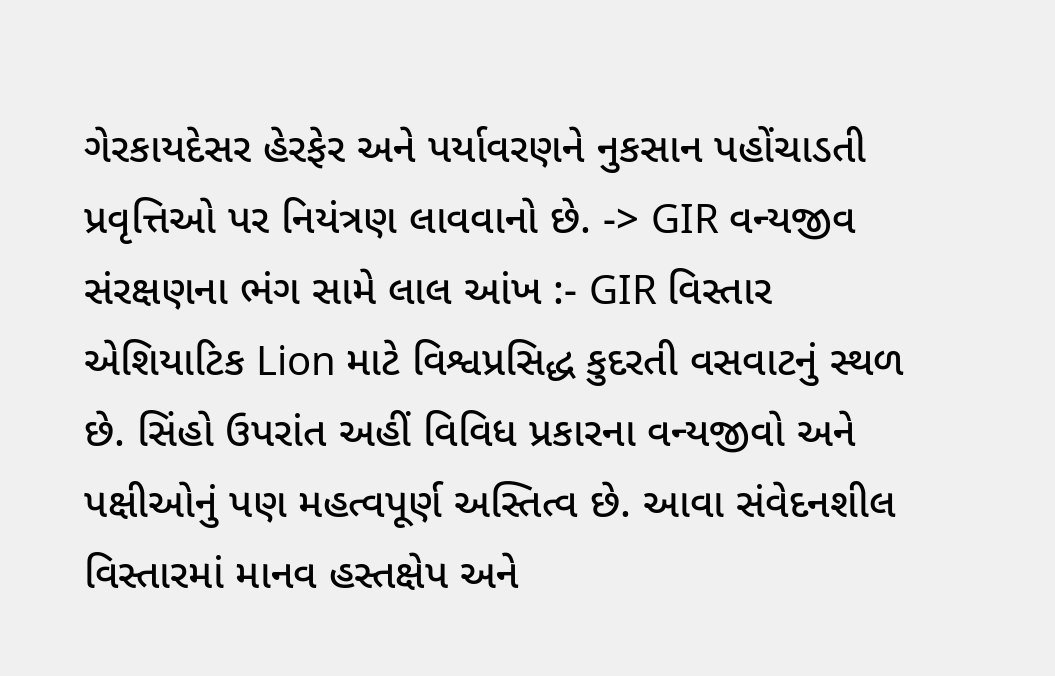ગેરકાયદેસર હેરફેર અને પર્યાવરણને નુકસાન પહોંચાડતી પ્રવૃત્તિઓ પર નિયંત્રણ લાવવાનો છે. -> GIR વન્યજીવ સંરક્ષણના ભંગ સામે લાલ આંખ :- GIR વિસ્તાર એશિયાટિક Lion માટે વિશ્વપ્રસિદ્ધ કુદરતી વસવાટનું સ્થળ છે. સિંહો ઉપરાંત અહીં વિવિધ પ્રકારના વન્યજીવો અને પક્ષીઓનું પણ મહત્વપૂર્ણ અસ્તિત્વ છે. આવા સંવેદનશીલ વિસ્તારમાં માનવ હસ્તક્ષેપ અને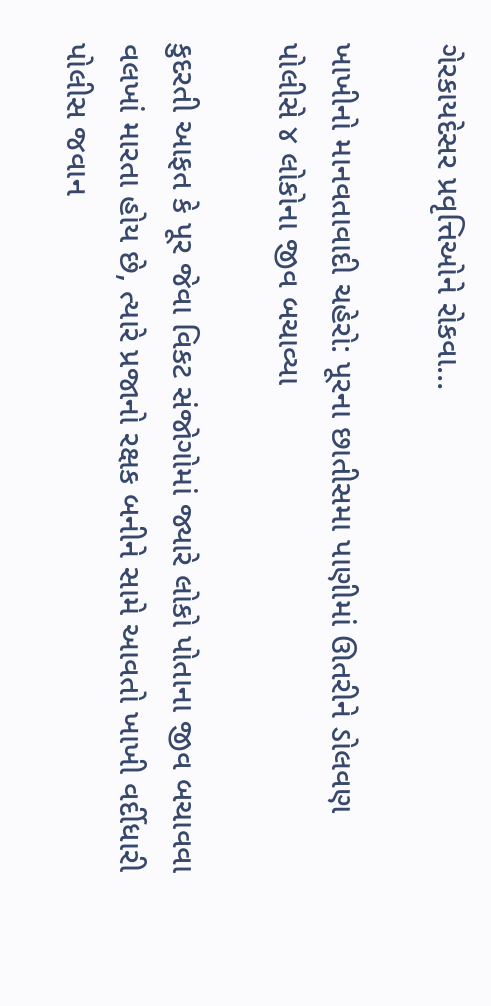ગેરકાયદેસર પ્રવૃત્તિઓને રોકવા…

ખાખીનો માનવતાવાદી ચહેરો: પૂરના છાતીસમા પાણીમાં ઊતરીને ડોલવણ પોલીસે ૪ લોકોના જીવ બચાવ્યા

કુદરતી આફત કે પૂર જેવા વિકટ સંજોગોમાં જ્યારે લોકો પોતાના જીવ બચાવવા વલખાં મારતા હોય છે, ત્યારે પ્રજાનો રક્ષક બનીને સામે આવતો ખાખી વર્દીધારી પોલીસ જવાન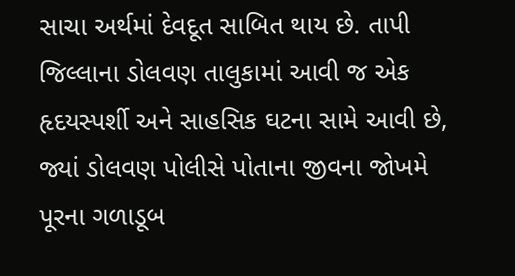સાચા અર્થમાં દેવદૂત સાબિત થાય છે. તાપી જિલ્લાના ડોલવણ તાલુકામાં આવી જ એક હૃદયસ્પર્શી અને સાહસિક ઘટના સામે આવી છે, જ્યાં ડોલવણ પોલીસે પોતાના જીવના જોખમે પૂરના ગળાડૂબ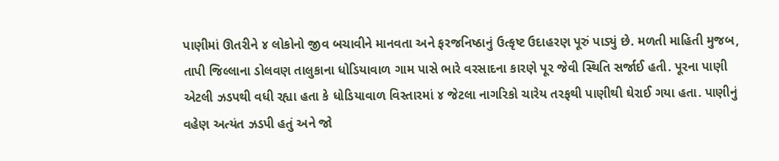પાણીમાં ઊતરીને ૪ લોકોનો જીવ બચાવીને માનવતા અને ફરજનિષ્ઠાનું ઉત્કૃષ્ટ ઉદાહરણ પૂરું પાડ્યું છે. મળતી માહિતી મુજબ, તાપી જિલ્લાના ડોલવણ તાલુકાના ધોડિયાવાળ ગામ પાસે ભારે વરસાદના કારણે પૂર જેવી સ્થિતિ સર્જાઈ હતી. પૂરના પાણી એટલી ઝડપથી વધી રહ્યા હતા કે ધોડિયાવાળ વિસ્તારમાં ૪ જેટલા નાગરિકો ચારેય તરફથી પાણીથી ઘેરાઈ ગયા હતા. પાણીનું વહેણ અત્યંત ઝડપી હતું અને જો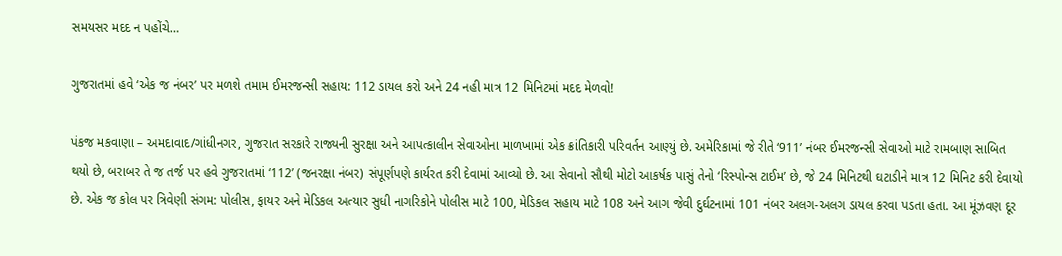સમયસર મદદ ન પહોંચે…

ગુજરાતમાં હવે ‘એક જ નંબર’ પર મળશે તમામ ઈમરજન્સી સહાય: 112 ડાયલ કરો અને 24 નહી માત્ર 12 મિનિટમાં મદદ મેળવો!

પંકજ મકવાણા – અમદાવાદ/ગાંધીનગર, ગુજરાત સરકારે રાજ્યની સુરક્ષા અને આપત્કાલીન સેવાઓના માળખામાં એક ક્રાંતિકારી પરિવર્તન આણ્યું છે. અમેરિકામાં જે રીતે ‘911’ નંબર ઈમરજન્સી સેવાઓ માટે રામબાણ સાબિત થયો છે, બરાબર તે જ તર્જ પર હવે ગુજરાતમાં ‘112’ (જનરક્ષા નંબર) સંપૂર્ણપણે કાર્યરત કરી દેવામાં આવ્યો છે. આ સેવાનો સૌથી મોટો આકર્ષક પાસું તેનો ‘રિસ્પોન્સ ટાઈમ’ છે, જે 24 મિનિટથી ઘટાડીને માત્ર 12 મિનિટ કરી દેવાયો છે. એક જ કોલ પર ત્રિવેણી સંગમ: પોલીસ, ફાયર અને મેડિકલ અત્યાર સુધી નાગરિકોને પોલીસ માટે 100, મેડિકલ સહાય માટે 108 અને આગ જેવી દુર્ઘટનામાં 101 નંબર અલગ-અલગ ડાયલ કરવા પડતા હતા. આ મૂંઝવણ દૂર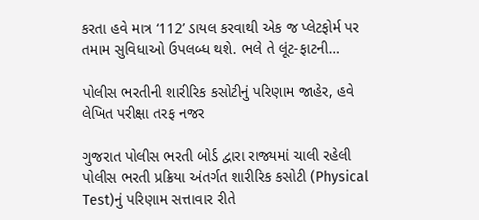કરતા હવે માત્ર ‘112’ ડાયલ કરવાથી એક જ પ્લેટફોર્મ પર તમામ સુવિધાઓ ઉપલબ્ધ થશે. ભલે તે લૂંટ-ફાટની…

પોલીસ ભરતીની શારીરિક કસોટીનું પરિણામ જાહેર, હવે લેખિત પરીક્ષા તરફ નજર

ગુજરાત પોલીસ ભરતી બોર્ડ દ્વારા રાજ્યમાં ચાલી રહેલી પોલીસ ભરતી પ્રક્રિયા અંતર્ગત શારીરિક કસોટી (Physical Test)નું પરિણામ સત્તાવાર રીતે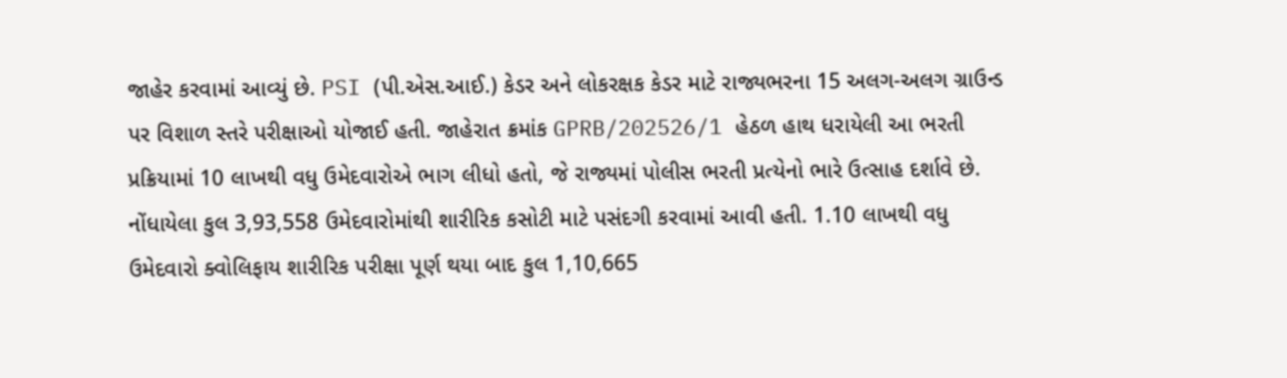જાહેર કરવામાં આવ્યું છે. PSI (પી.એસ.આઈ.) કેડર અને લોકરક્ષક કેડર માટે રાજ્યભરના 15 અલગ-અલગ ગ્રાઉન્ડ પર વિશાળ સ્તરે પરીક્ષાઓ યોજાઈ હતી. જાહેરાત ક્રમાંક GPRB/202526/1 હેઠળ હાથ ધરાયેલી આ ભરતી પ્રક્રિયામાં 10 લાખથી વધુ ઉમેદવારોએ ભાગ લીધો હતો, જે રાજ્યમાં પોલીસ ભરતી પ્રત્યેનો ભારે ઉત્સાહ દર્શાવે છે. નોંધાયેલા કુલ 3,93,558 ઉમેદવારોમાંથી શારીરિક કસોટી માટે પસંદગી કરવામાં આવી હતી. 1.10 લાખથી વધુ ઉમેદવારો ક્વોલિફાય શારીરિક પરીક્ષા પૂર્ણ થયા બાદ કુલ 1,10,665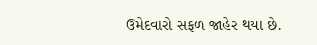ઉમેદવારો સફળ જાહેર થયા છે.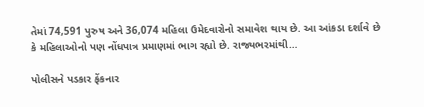તેમાં 74,591 પુરુષ અને 36,074 મહિલા ઉમેદવારોનો સમાવેશ થાય છે. આ આંકડા દર્શાવે છે કે મહિલાઓનો પણ નોંધપાત્ર પ્રમાણમાં ભાગ રહ્યો છે. રાજ્યભરમાંથી…

પોલીસને પડકાર ફેંકનાર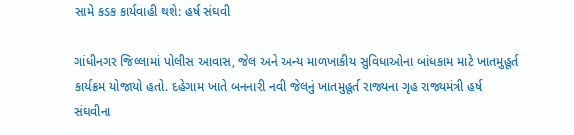સામે કડક કાર્યવાહી થશે: હર્ષ સંઘવી

ગાંધીનગર જિલ્લામાં પોલીસ આવાસ, જેલ અને અન્ય માળખાકીય સુવિધાઓના બાંધકામ માટે ખાતમુહૂર્ત કાર્યક્રમ યોજાયો હતો. દહેગામ ખાતે બનનારી નવી જેલનું ખાતમુહૂર્ત રાજ્યના ગૃહ રાજ્યમંત્રી હર્ષ સંઘવીના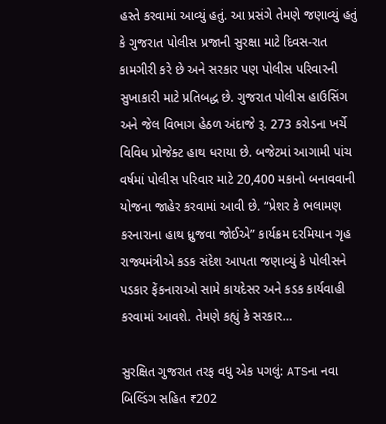હસ્તે કરવામાં આવ્યું હતું. આ પ્રસંગે તેમણે જણાવ્યું હતું કે ગુજરાત પોલીસ પ્રજાની સુરક્ષા માટે દિવસ-રાત કામગીરી કરે છે અને સરકાર પણ પોલીસ પરિવારની સુખાકારી માટે પ્રતિબદ્ધ છે. ગુજરાત પોલીસ હાઉસિંગ અને જેલ વિભાગ હેઠળ અંદાજે રૂ. 273 કરોડના ખર્ચે વિવિધ પ્રોજેક્ટ હાથ ધરાયા છે. બજેટમાં આગામી પાંચ વર્ષમાં પોલીસ પરિવાર માટે 20,400 મકાનો બનાવવાની યોજના જાહેર કરવામાં આવી છે. “પ્રેશર કે ભલામણ કરનારાના હાથ ધ્રુજવા જોઈએ” કાર્યક્રમ દરમિયાન ગૃહ રાજ્યમંત્રીએ કડક સંદેશ આપતા જણાવ્યું કે પોલીસને પડકાર ફેંકનારાઓ સામે કાયદેસર અને કડક કાર્યવાહી કરવામાં આવશે. તેમણે કહ્યું કે સરકાર…

સુરક્ષિત ગુજરાત તરફ વધુ એક પગલું: ATSના નવા બિલ્ડિંગ સહિત ₹202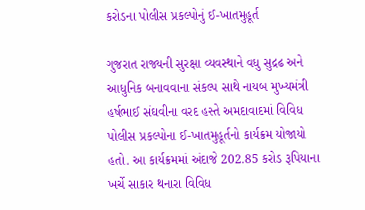કરોડના પોલીસ પ્રકલ્પોનું ઈ-ખાતમુહૂર્ત

ગુજરાત રાજ્યની સુરક્ષા વ્યવસ્થાને વધુ સુદ્રઢ અને આધુનિક બનાવવાના સંકલ્પ સાથે નાયબ મુખ્યમંત્રી હર્ષભાઈ સંઘવીના વરદ હસ્તે અમદાવાદમાં વિવિધ પોલીસ પ્રકલ્પોના ઈ-ખાતમુહૂર્તનો કાર્યક્રમ યોજાયો હતો. આ કાર્યક્રમમાં અંદાજે 202.85 કરોડ રૂપિયાના ખર્ચે સાકાર થનારા વિવિધ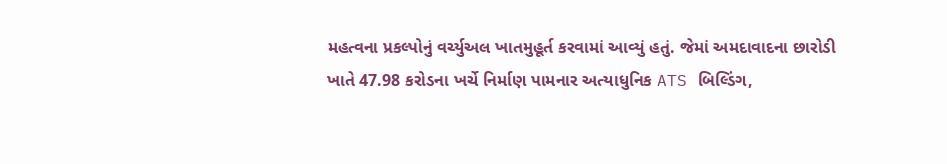મહત્વના પ્રકલ્પોનું વર્ચ્યુઅલ ખાતમુહૂર્ત કરવામાં આવ્યું હતું. જેમાં અમદાવાદના છારોડી ખાતે 47.98 કરોડના ખર્ચે નિર્માણ પામનાર અત્યાધુનિક ATS બિલ્ડિંગ,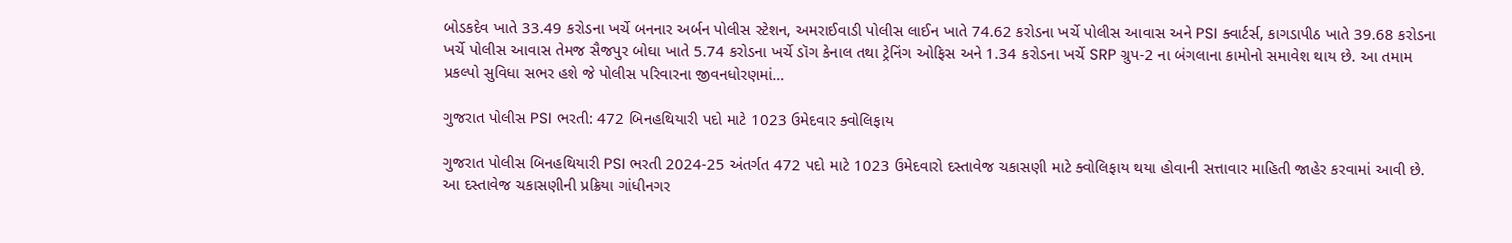બોડકદેવ ખાતે 33.49 કરોડના ખર્ચે બનનાર અર્બન પોલીસ સ્ટેશન, અમરાઈવાડી પોલીસ લાઈન ખાતે 74.62 કરોડના ખર્ચે પોલીસ આવાસ અને PSI ક્વાર્ટર્સ, કાગડાપીઠ ખાતે 39.68 કરોડના ખર્ચે પોલીસ આવાસ તેમજ સૈજપુર બોઘા ખાતે 5.74 કરોડના ખર્ચે ડૉગ કેનાલ તથા ટ્રેનિંગ ઓફિસ અને 1.34 કરોડના ખર્ચે SRP ગ્રુપ-2 ના બંગલાના કામોનો સમાવેશ થાય છે. આ તમામ પ્રકલ્પો સુવિધા સભર હશે જે પોલીસ પરિવારના જીવનધોરણમાં…

ગુજરાત પોલીસ PSI ભરતી: 472 બિનહથિયારી પદો માટે 1023 ઉમેદવાર ક્વોલિફાય

ગુજરાત પોલીસ બિનહથિયારી PSI ભરતી 2024-25 અંતર્ગત 472 પદો માટે 1023 ઉમેદવારો દસ્તાવેજ ચકાસણી માટે ક્વોલિફાય થયા હોવાની સત્તાવાર માહિતી જાહેર કરવામાં આવી છે. આ દસ્તાવેજ ચકાસણીની પ્રક્રિયા ગાંધીનગર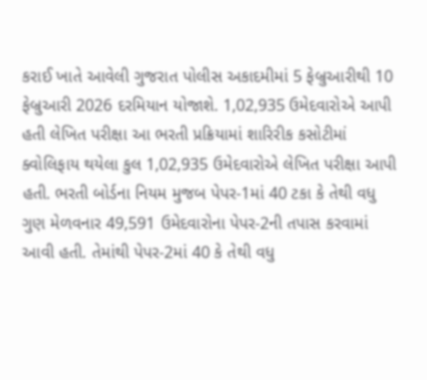કરાઈ ખાતે આવેલી ગુજરાત પોલીસ અકાદમીમાં 5 ફેબ્રુઆરીથી 10 ફેબ્રુઆરી 2026 દરમિયાન યોજાશે. 1,02,935 ઉમેદવારોએ આપી હતી લેખિત પરીક્ષા આ ભરતી પ્રક્રિયામાં શારિરીક કસોટીમાં ક્વોલિફાય થયેલા કુલ 1,02,935 ઉમેદવારોએ લેખિત પરીક્ષા આપી હતી. ભરતી બોર્ડના નિયમ મુજબ પેપર-1માં 40 ટકા કે તેથી વધુ ગુણ મેળવનાર 49,591 ઉમેદવારોના પેપર-2ની તપાસ કરવામાં આવી હતી. તેમાંથી પેપર-2માં 40 કે તેથી વધુ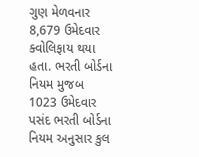ગુણ મેળવનાર 8,679 ઉમેદવાર ક્વોલિફાય થયા હતા. ભરતી બોર્ડના નિયમ મુજબ 1023 ઉમેદવાર પસંદ ભરતી બોર્ડના નિયમ અનુસાર કુલ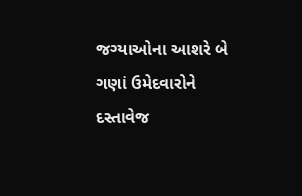જગ્યાઓના આશરે બે ગણાં ઉમેદવારોને દસ્તાવેજ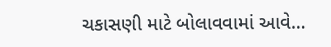ચકાસણી માટે બોલાવવામાં આવે…